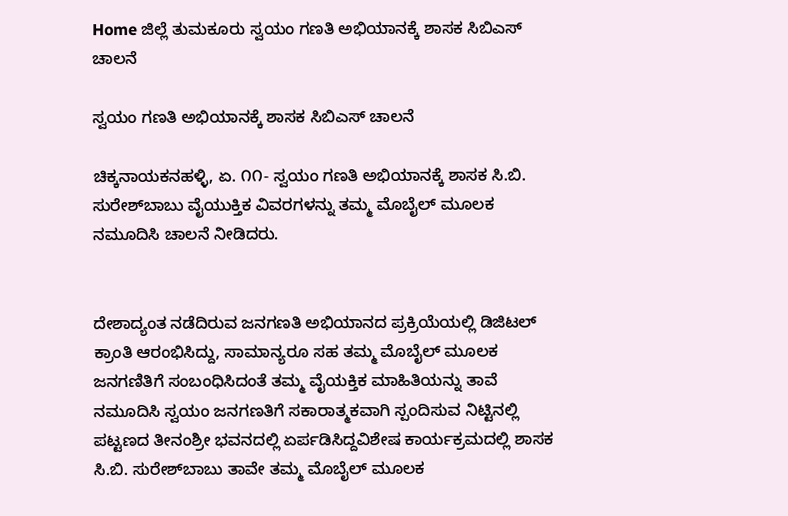Home ಜಿಲ್ಲೆ ತುಮಕೂರು ಸ್ವಯಂ ಗಣತಿ ಅಭಿಯಾನಕ್ಕೆ ಶಾಸಕ ಸಿಬಿಎಸ್ ಚಾಲನೆ

ಸ್ವಯಂ ಗಣತಿ ಅಭಿಯಾನಕ್ಕೆ ಶಾಸಕ ಸಿಬಿಎಸ್ ಚಾಲನೆ

ಚಿಕ್ಕನಾಯಕನಹಳ್ಳಿ, ಏ. ೧೧- ಸ್ವಯಂ ಗಣತಿ ಅಭಿಯಾನಕ್ಕೆ ಶಾಸಕ ಸಿ.ಬಿ. ಸುರೇಶ್‌ಬಾಬು ವೈಯುಕ್ತಿಕ ವಿವರಗಳನ್ನು ತಮ್ಮ ಮೊಬೈಲ್ ಮೂಲಕ ನಮೂದಿಸಿ ಚಾಲನೆ ನೀಡಿದರು.


ದೇಶಾದ್ಯಂತ ನಡೆದಿರುವ ಜನಗಣತಿ ಅಭಿಯಾನದ ಪ್ರಕ್ರಿಯೆಯಲ್ಲಿ ಡಿಜಿಟಲ್ ಕ್ರಾಂತಿ ಆರಂಭಿಸಿದ್ದು, ಸಾಮಾನ್ಯರೂ ಸಹ ತಮ್ಮ ಮೊಬೈಲ್ ಮೂಲಕ ಜನಗಣಿತಿಗೆ ಸಂಬಂಧಿಸಿದಂತೆ ತಮ್ಮ ವೈಯಕ್ತಿಕ ಮಾಹಿತಿಯನ್ನು ತಾವೆ ನಮೂದಿಸಿ ಸ್ವಯಂ ಜನಗಣತಿಗೆ ಸಕಾರಾತ್ಮಕವಾಗಿ ಸ್ಪಂದಿಸುವ ನಿಟ್ಟಿನಲ್ಲಿ ಪಟ್ಟಣದ ತೀನಂಶ್ರೀ ಭವನದಲ್ಲಿ ಏರ್ಪಡಿಸಿದ್ದವಿಶೇಷ ಕಾರ್ಯಕ್ರಮದಲ್ಲಿ ಶಾಸಕ ಸಿ.ಬಿ. ಸುರೇಶ್‌ಬಾಬು ತಾವೇ ತಮ್ಮ ಮೊಬೈಲ್ ಮೂಲಕ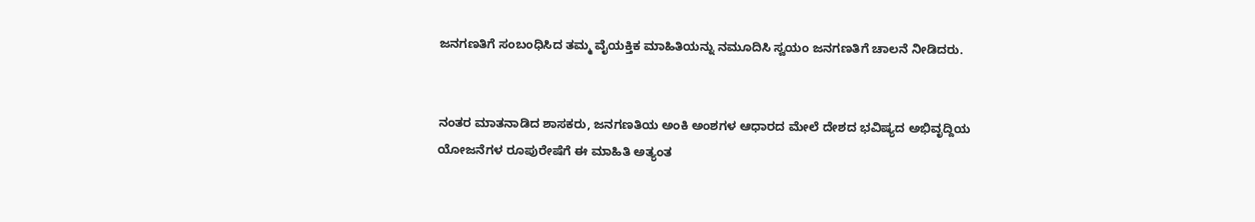ಜನಗಣತಿಗೆ ಸಂಬಂಧಿಸಿದ ತಮ್ಮ ವೈಯಕ್ತಿಕ ಮಾಹಿತಿಯನ್ನು ನಮೂದಿಸಿ ಸ್ವಯಂ ಜನಗಣತಿಗೆ ಚಾಲನೆ ನೀಡಿದರು.


ನಂತರ ಮಾತನಾಡಿದ ಶಾಸಕರು, ಜನಗಣತಿಯ ಅಂಕಿ ಅಂಶಗಳ ಆಧಾರದ ಮೇಲೆ ದೇಶದ ಭವಿಷ್ಯದ ಅಭಿವೃದ್ದಿಯ ಯೋಜನೆಗಳ ರೂಪುರೇಷೆಗೆ ಈ ಮಾಹಿತಿ ಅತ್ಯಂತ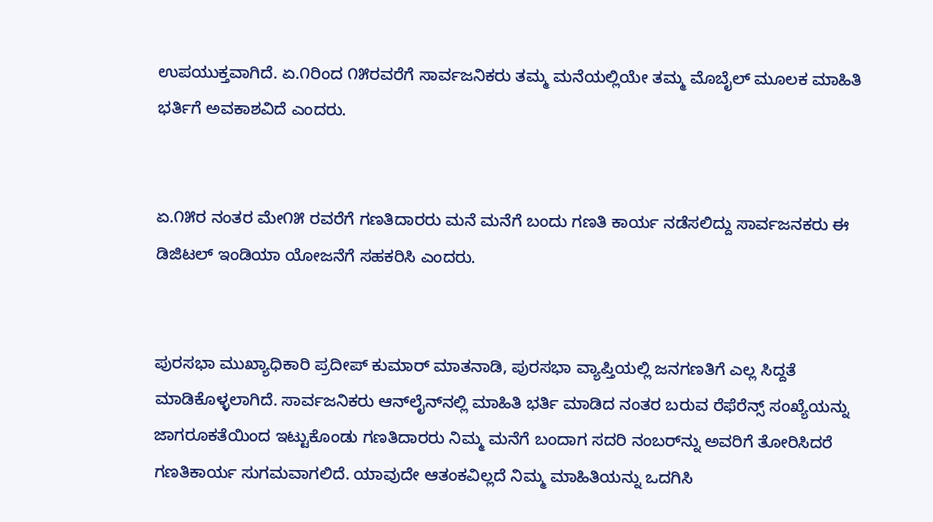ಉಪಯುಕ್ತವಾಗಿದೆ. ಏ.೧ರಿಂದ ೧೫ರವರೆಗೆ ಸಾರ್ವಜನಿಕರು ತಮ್ಮ ಮನೆಯಲ್ಲಿಯೇ ತಮ್ಮ ಮೊಬೈಲ್ ಮೂಲಕ ಮಾಹಿತಿ ಭರ್ತಿಗೆ ಅವಕಾಶವಿದೆ ಎಂದರು.


ಏ.೧೫ರ ನಂತರ ಮೇ೧೫ ರವರೆಗೆ ಗಣತಿದಾರರು ಮನೆ ಮನೆಗೆ ಬಂದು ಗಣತಿ ಕಾರ್ಯ ನಡೆಸಲಿದ್ದು ಸಾರ್ವಜನಕರು ಈ ಡಿಜಿಟಲ್ ಇಂಡಿಯಾ ಯೋಜನೆಗೆ ಸಹಕರಿಸಿ ಎಂದರು.


ಪುರಸಭಾ ಮುಖ್ಯಾಧಿಕಾರಿ ಪ್ರದೀಪ್ ಕುಮಾರ್ ಮಾತನಾಡಿ, ಪುರಸಭಾ ವ್ಯಾಪ್ತಿಯಲ್ಲಿ ಜನಗಣತಿಗೆ ಎಲ್ಲ ಸಿದ್ದತೆ ಮಾಡಿಕೊಳ್ಳಲಾಗಿದೆ. ಸಾರ್ವಜನಿಕರು ಆನ್‌ಲೈನ್‌ನಲ್ಲಿ ಮಾಹಿತಿ ಭರ್ತಿ ಮಾಡಿದ ನಂತರ ಬರುವ ರೆಫೆರೆನ್ಸ್ ಸಂಖ್ಯೆಯನ್ನು ಜಾಗರೂಕತೆಯಿಂದ ಇಟ್ಟುಕೊಂಡು ಗಣತಿದಾರರು ನಿಮ್ಮ ಮನೆಗೆ ಬಂದಾಗ ಸದರಿ ನಂಬರ್‌ನ್ನು ಅವರಿಗೆ ತೋರಿಸಿದರೆ ಗಣತಿಕಾರ್ಯ ಸುಗಮವಾಗಲಿದೆ. ಯಾವುದೇ ಆತಂಕವಿಲ್ಲದೆ ನಿಮ್ಮ ಮಾಹಿತಿಯನ್ನು ಒದಗಿಸಿ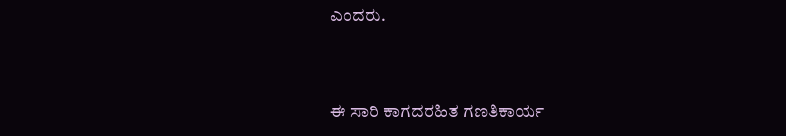ಎಂದರು.


ಈ ಸಾರಿ ಕಾಗದರಹಿತ ಗಣತಿಕಾರ್ಯ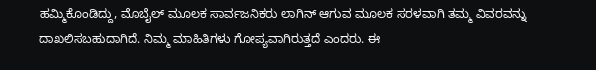ಹಮ್ಮಿಕೊಂಡಿದ್ದು, ಮೊಬೈಲ್ ಮೂಲಕ ಸಾರ್ವಜನಿಕರು ಲಾಗಿನ್ ಆಗುವ ಮೂಲಕ ಸರಳವಾಗಿ ತಮ್ಮ ವಿವರವನ್ನು ದಾಖಲಿಸಬಹುದಾಗಿದೆ. ನಿಮ್ಮ ಮಾಹಿತಿಗಳು ಗೋಪ್ಯವಾಗಿರುತ್ತದೆ ಎಂದರು. ಈ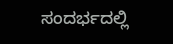ಸಂದರ್ಭದಲ್ಲಿ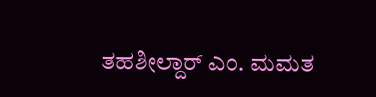ತಹಶೀಲ್ದಾರ್ ಎಂ. ಮಮತ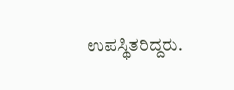ಉಪಸ್ಥಿತರಿದ್ದರು.